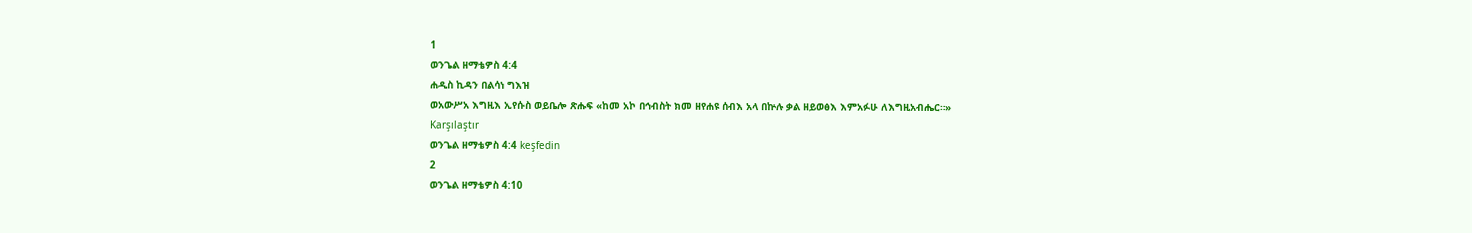1
ወንጌል ዘማቴዎስ 4:4
ሐዲስ ኪዳን በልሳነ ግእዝ
ወአውሥአ እግዚእ ኢየሱስ ወይቤሎ ጽሑፍ «ከመ አኮ በኅብስት ክመ ዘየሐዩ ሰብእ አላ በኵሉ ቃል ዘይወፅእ እምአፉሁ ለእግዚአብሔር።»
Karşılaştır
ወንጌል ዘማቴዎስ 4:4 keşfedin
2
ወንጌል ዘማቴዎስ 4:10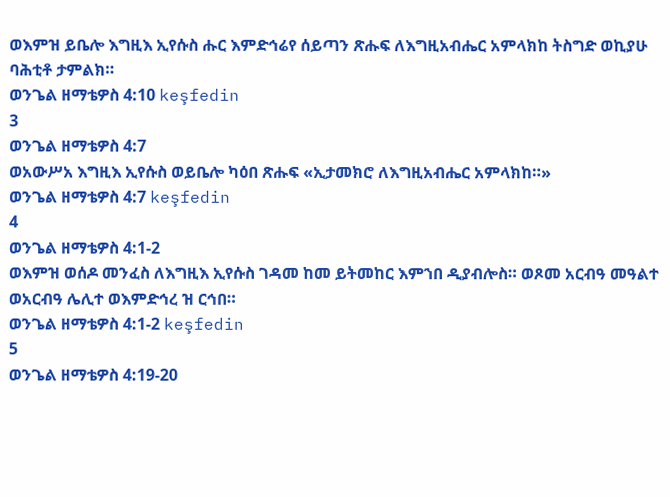ወእምዝ ይቤሎ እግዚእ ኢየሱስ ሑር እምድኅሬየ ሰይጣን ጽሑፍ ለእግዚአብሔር አምላክከ ትስግድ ወኪያሁ ባሕቲቶ ታምልክ።
ወንጌል ዘማቴዎስ 4:10 keşfedin
3
ወንጌል ዘማቴዎስ 4:7
ወአውሥአ እግዚእ ኢየሱስ ወይቤሎ ካዕበ ጽሑፍ «ኢታመክሮ ለእግዚአብሔር አምላክከ።»
ወንጌል ዘማቴዎስ 4:7 keşfedin
4
ወንጌል ዘማቴዎስ 4:1-2
ወእምዝ ወሰዶ መንፈስ ለእግዚእ ኢየሱስ ገዳመ ከመ ይትመከር እምኀበ ዲያብሎስ። ወጾመ አርብዓ መዓልተ ወአርብዓ ሌሊተ ወእምድኅረ ዝ ርኅበ።
ወንጌል ዘማቴዎስ 4:1-2 keşfedin
5
ወንጌል ዘማቴዎስ 4:19-20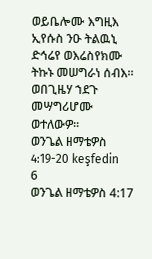ወይቤሎሙ እግዚእ ኢየሱስ ንዑ ትልዉኒ ድኅሬየ ወእሬስየክሙ ትኩኑ መሠግራነ ሰብእ። ወበጊዜሃ ኀደጉ መሣግሪሆሙ ወተለውዎ።
ወንጌል ዘማቴዎስ 4:19-20 keşfedin
6
ወንጌል ዘማቴዎስ 4:17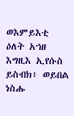ወእምይእቲ ዕለት አኀዘ እግዚእ ኢየሱስ ይስብክ፥ ወይበል ነስሑ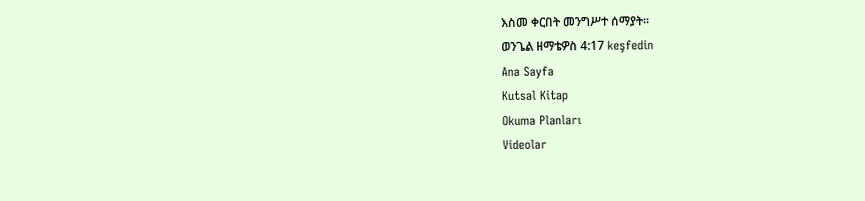እስመ ቀርበት መንግሥተ ሰማያት።
ወንጌል ዘማቴዎስ 4:17 keşfedin
Ana Sayfa
Kutsal Kitap
Okuma Planları
Videolar